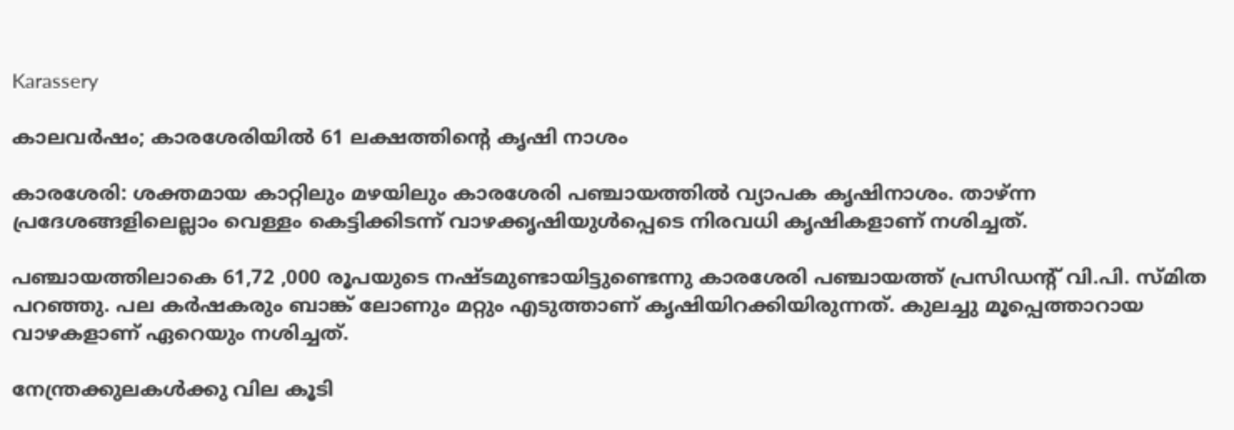Karassery

കാലവർഷം; കാരശേരിയിൽ 61 ലക്ഷത്തിന്‍റെ കൃഷി നാശം

കാരശേരി: ശക്തമായ കാറ്റിലും മഴയിലും കാരശേരി പഞ്ചായത്തിൽ വ്യാപക കൃഷിനാശം. താഴ്ന്ന പ്രദേശങ്ങളിലെല്ലാം വെള്ളം കെട്ടിക്കിടന്ന് വാഴക്കൃഷിയുൾപ്പെടെ നിരവധി കൃഷികളാണ് നശിച്ചത്.

പഞ്ചായത്തിലാകെ 61,72 ,000 രൂപയുടെ നഷ്ടമുണ്ടായിട്ടുണ്ടെന്നു കാരശേരി പഞ്ചായത്ത് പ്രസിഡന്‍റ് വി.പി. സ്മിത പറഞ്ഞു. പല കർഷകരും ബാങ്ക് ലോണും മറ്റും എടുത്താണ് കൃഷിയിറക്കിയിരുന്നത്. കുലച്ചു മൂപ്പെത്താറായ വാഴകളാണ് ഏറെയും നശിച്ചത്.

നേന്ത്രക്കുലകൾക്കു വില കൂടി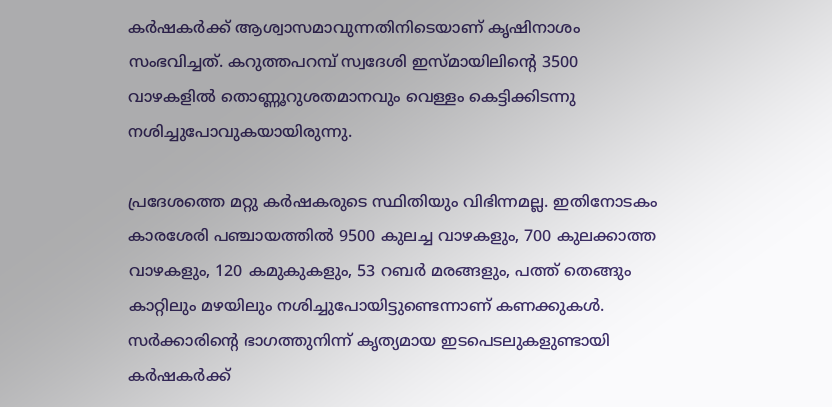കർഷകർക്ക് ആശ്വാസമാവുന്നതിനിടെയാണ് കൃഷിനാശം സംഭവിച്ചത്. കറുത്തപറമ്പ് സ്വദേശി ഇസ്മായിലിന്‍റെ 3500 വാഴകളിൽ തൊണ്ണൂറുശതമാനവും വെള്ളം കെട്ടിക്കിടന്നു നശിച്ചുപോവുകയായിരുന്നു.

പ്രദേശത്തെ മറ്റു കർഷകരുടെ സ്ഥിതിയും വിഭിന്നമല്ല. ഇതിനോടകം കാരശേരി പഞ്ചായത്തിൽ 9500 കുലച്ച വാഴകളും, 700 കുലക്കാത്ത വാഴകളും, 120 കമുകുകളും, 53 റബർ മരങ്ങളും, പത്ത് തെങ്ങും കാറ്റിലും മഴയിലും നശിച്ചുപോയിട്ടുണ്ടെന്നാണ് കണക്കുകൾ. സർക്കാരിന്‍റെ ഭാഗത്തുനിന്ന് കൃത്യമായ ഇടപെടലുകളുണ്ടായി കർഷകർക്ക്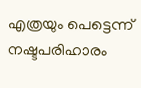എത്രയും പെട്ടെന്ന് നഷ്ടപരിഹാരം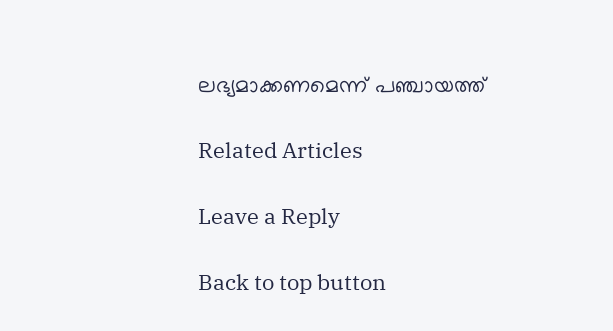ലഭ്യമാക്കണമെന്ന് പഞ്ചായത്ത്

Related Articles

Leave a Reply

Back to top button